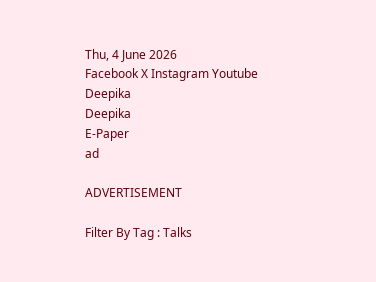Thu, 4 June 2026
Facebook X Instagram Youtube
Deepika
Deepika
E-Paper
ad

ADVERTISEMENT

Filter By Tag : Talks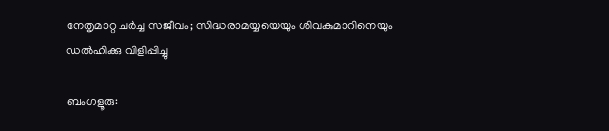നേതൃമാറ്റ ചർച്ച സജീവം; സിദ്ധരാമയ്യയെയും ശിവകുമാറിനെയും ഡൽഹിക്കു വിളിപ്പിച്ചു

ബംഗളൂരു: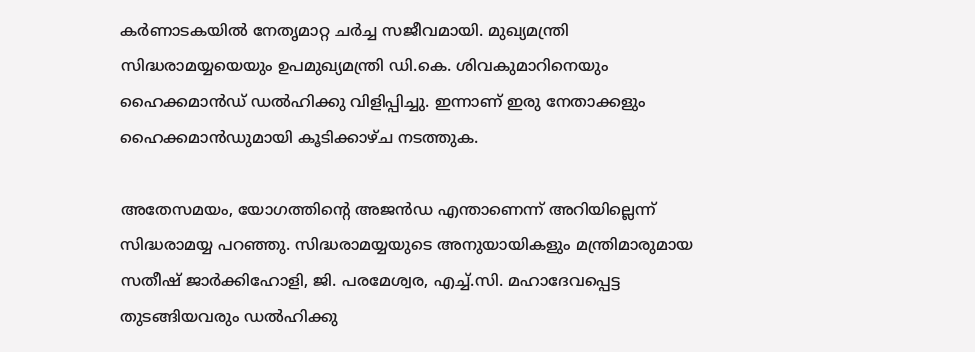കർണാടകയിൽ നേതൃമാറ്റ ചർച്ച സജീവമായി. മുഖ്യമന്ത്രി സിദ്ധരാമയ്യയെയും ഉപമുഖ്യമന്ത്രി ഡി.കെ. ശിവകുമാറിനെയും ഹൈക്കമാൻഡ് ഡൽഹിക്കു വിളിപ്പിച്ചു. ഇന്നാണ് ഇരു നേതാക്കളും ഹൈക്കമാൻഡുമായി കൂടിക്കാഴ്ച നടത്തുക.

അതേസമയം, യോഗത്തിന്‍റെ അജൻഡ എന്താണെന്ന് അറിയില്ലെന്ന് സിദ്ധരാമയ്യ പറഞ്ഞു. സിദ്ധരാമയ്യയുടെ അനുയായികളും മന്ത്രിമാരുമായ സതീഷ് ജാർക്കിഹോളി, ജി. പരമേശ്വര, എച്ച്.സി. മഹാദേവപ്പെട്ട തുടങ്ങിയവരും ഡൽഹിക്കു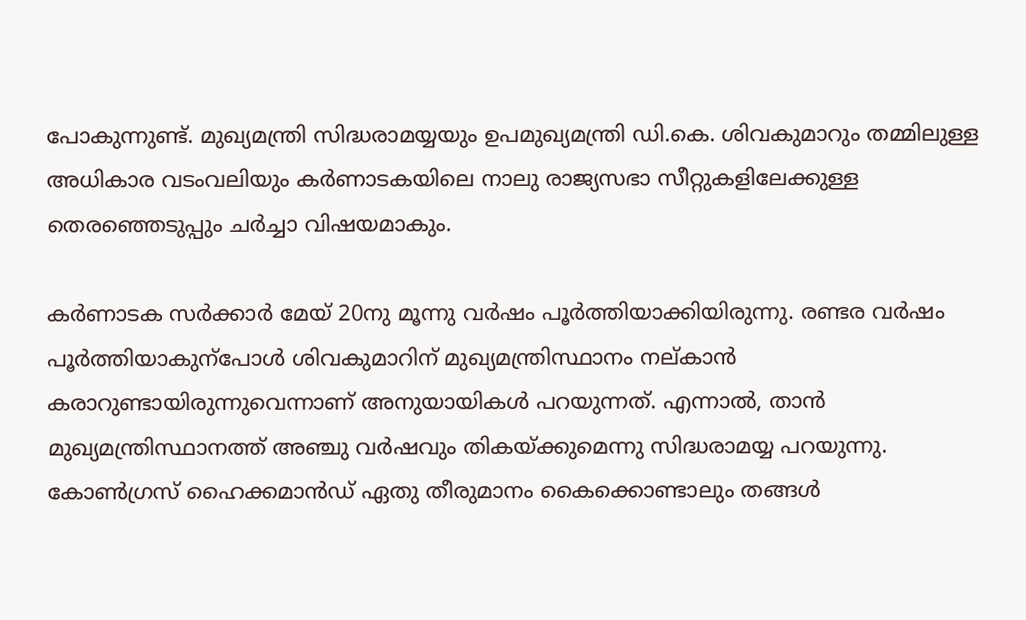പോകുന്നുണ്ട്. മുഖ്യമന്ത്രി സിദ്ധരാമയ്യയും ഉപമുഖ്യമന്ത്രി ഡി.കെ. ശിവകുമാറും തമ്മിലുള്ള അധികാര വടംവലിയും കർണാടകയിലെ നാലു രാജ്യസഭാ സീറ്റുകളിലേക്കുള്ള തെരഞ്ഞെടുപ്പും ചർച്ചാ വിഷയമാകും.

കർണാടക സർക്കാർ മേയ് 20നു മൂന്നു വർഷം പൂർത്തിയാക്കിയിരുന്നു. രണ്ടര വർഷം പൂർത്തിയാകുന്പോൾ ശിവകുമാറിന് മുഖ്യമന്ത്രിസ്ഥാനം നല്കാൻ കരാറുണ്ടായിരുന്നുവെന്നാണ് അനുയായികൾ പറയുന്നത്. എന്നാൽ, താൻ മുഖ്യമന്ത്രിസ്ഥാനത്ത് അഞ്ചു വർഷവും തികയ്ക്കുമെന്നു സിദ്ധരാമയ്യ പറയുന്നു. കോൺഗ്രസ് ഹൈക്കമാൻഡ് ഏതു തീരുമാനം കൈക്കൊണ്ടാലും തങ്ങൾ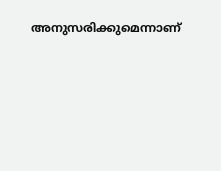അനുസരിക്കുമെന്നാണ്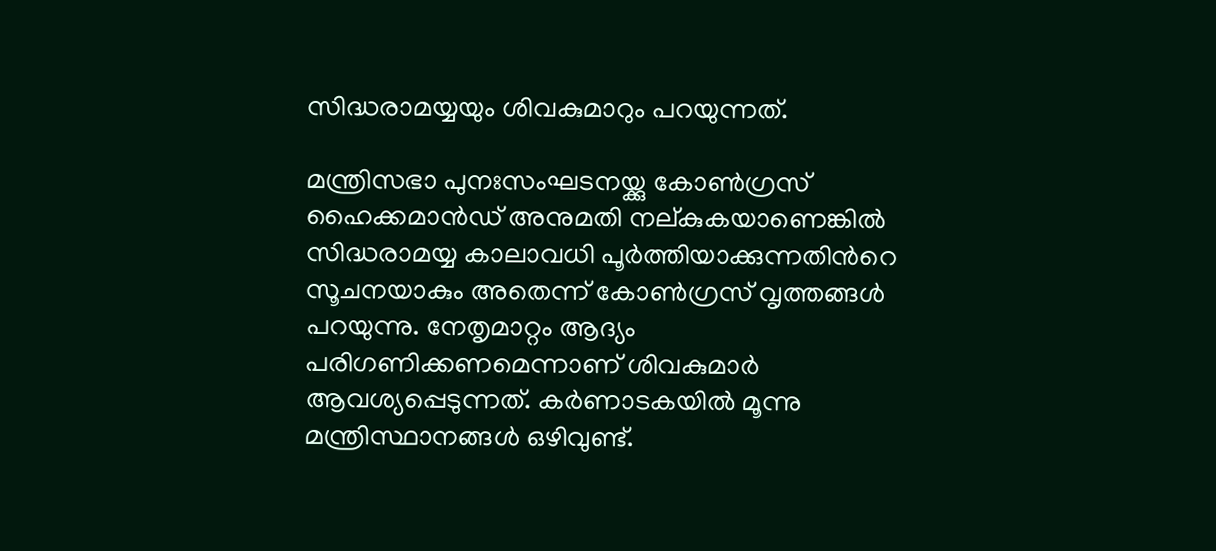സിദ്ധരാമയ്യയും ശിവകുമാറും പറയുന്നത്.

മന്ത്രിസഭാ പുനഃസംഘടനയ്ക്കു കോൺഗ്രസ് ഹൈക്കമാൻഡ് അനുമതി നല്കുകയാണെങ്കിൽ സിദ്ധരാമയ്യ കാലാവധി പൂർത്തിയാക്കുന്നതിന്‍റെ സൂചനയാകും അതെന്ന് കോൺഗ്രസ് വൃത്തങ്ങൾ പറയുന്നു. നേതൃമാറ്റം ആദ്യം പരിഗണിക്കണമെന്നാണ് ശിവകുമാർ ആവശ്യപ്പെടുന്നത്. കർണാടകയിൽ മൂന്നു മന്ത്രിസ്ഥാനങ്ങൾ ഒഴിവുണ്ട്.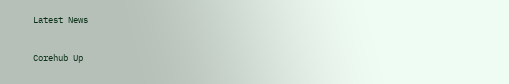Latest News

Corehub Up